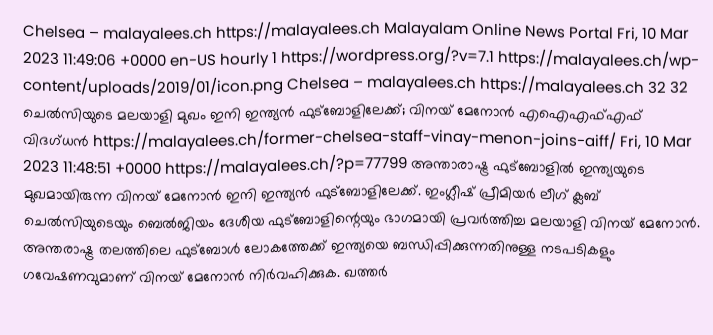Chelsea – malayalees.ch https://malayalees.ch Malayalam Online News Portal Fri, 10 Mar 2023 11:49:06 +0000 en-US hourly 1 https://wordpress.org/?v=7.1 https://malayalees.ch/wp-content/uploads/2019/01/icon.png Chelsea – malayalees.ch https://malayalees.ch 32 32 ചെൽസിയുടെ മലയാളി മുഖം ഇനി ഇന്ത്യൻ ഫുട്ബോളിലേക്ക്; വിനയ് മേനോൻ എഐഎഫ്എഫ് വിദഗ്ധൻ https://malayalees.ch/former-chelsea-staff-vinay-menon-joins-aiff/ Fri, 10 Mar 2023 11:48:51 +0000 https://malayalees.ch/?p=77799 അന്താരാഷ്ട്ര ഫുട്ബോളിൽ ഇന്ത്യയുടെ മുഖമായിരുന്ന വിനയ് മേനോൻ ഇനി ഇന്ത്യൻ ഫുട്ബോളിലേക്ക്. ഇംഗ്ലീഷ് പ്രീമിയർ ലീഗ് ക്ലബ് ചെൽസിയുടെയും ബെൽജിയം ദേശീയ ഫുട്ബോളിന്റെയും ഭാഗമായി പ്രവർത്തിച്ച മലയാളി വിനയ് മേനോൻ. അന്തരാഷ്ട്ര തലത്തിലെ ഫുട്ബോൾ ലോകത്തേക്ക് ഇന്ത്യയെ ബന്ധിപ്പിക്കുന്നതിനുള്ള നടപടികളും ഗവേഷണവുമാണ് വിനയ് മേനോൻ നിർവഹിക്കുക. ഖത്തർ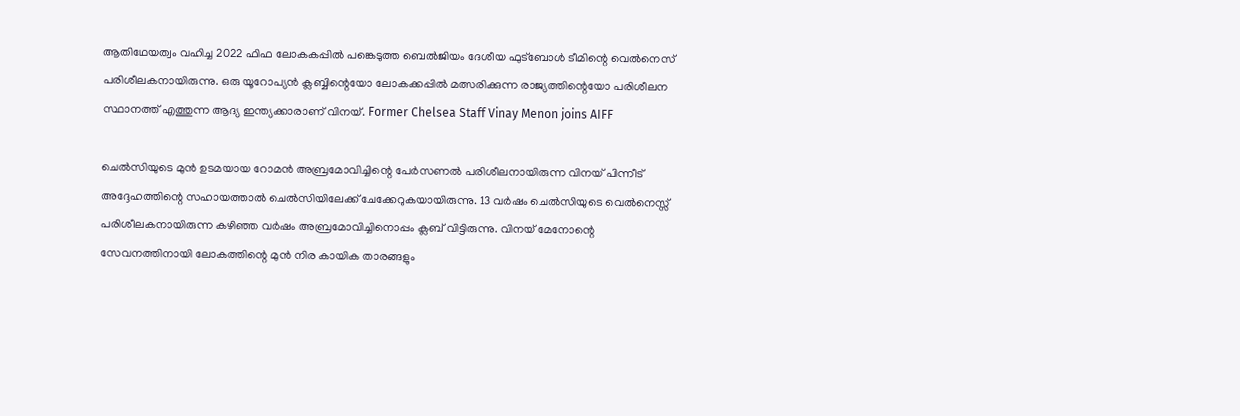ആതിഥേയത്വം വഹിച്ച 2022 ഫിഫ ലോകകപ്പിൽ പങ്കെടുത്ത ബെൽജിയം ദേശീയ ഫുട്ബോൾ ടീമിന്റെ വെൽനെസ് പരിശീലകനായിരുന്നു. ഒരു യൂറോപ്യൻ ക്ലബ്ബിന്റെയോ ലോകക്കപ്പിൽ മത്സരിക്കുന്ന രാജ്യത്തിന്റെയോ പരിശീലന സ്ഥാനത്ത് എത്തുന്ന ആദ്യ ഇന്ത്യക്കാരാണ് വിനയ്. Former Chelsea Staff Vinay Menon joins AIFF

ചെൽസിയുടെ മുൻ ഉടമയായ റോമൻ അബ്രമോവിച്ചിന്റെ പേർസണൽ പരിശീലനായിരുന്ന വിനയ് പിന്നീട് അദ്ദേഹത്തിന്റെ സഹായത്താൽ ചെൽസിയിലേക്ക് ചേക്കേറുകയായിരുന്നു. 13 വർഷം ചെൽസിയുടെ വെൽനെസ്സ് പരിശീലകനായിരുന്ന കഴിഞ്ഞ വർഷം അബ്രമോവിച്ചിനൊപ്പം ക്ലബ് വിട്ടിരുന്നു. വിനയ് മേനോന്റെ സേവനത്തിനായി ലോകത്തിന്റെ മുൻ നിര കായിക താരങ്ങളും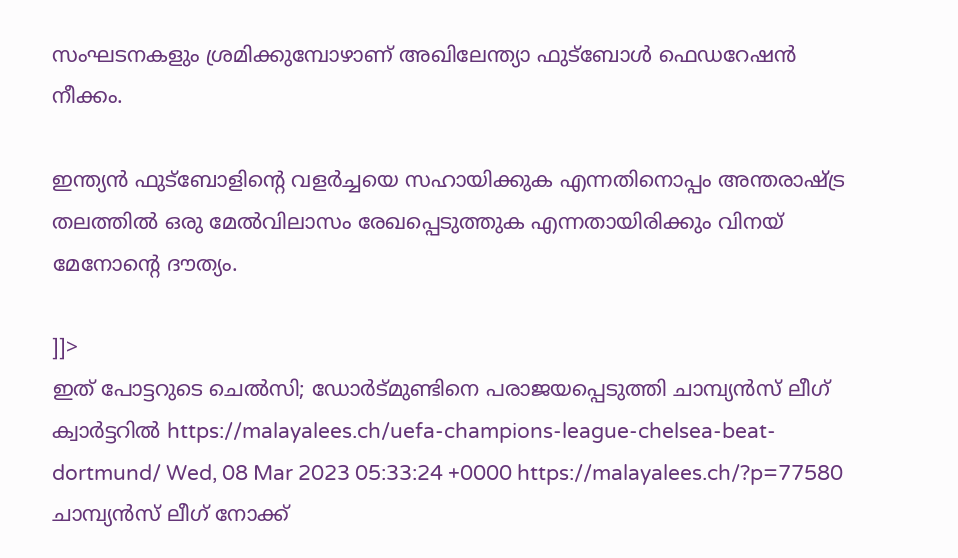സംഘടനകളും ശ്രമിക്കുമ്പോഴാണ് അഖിലേന്ത്യാ ഫുട്ബോൾ ഫെഡറേഷൻ നീക്കം.

ഇന്ത്യൻ ഫുട്ബോളിന്റെ വളർച്ചയെ സഹായിക്കുക എന്നതിനൊപ്പം അന്തരാഷ്ട്ര തലത്തിൽ ഒരു മേൽവിലാസം രേഖപ്പെടുത്തുക എന്നതായിരിക്കും വിനയ് മേനോന്റെ ദൗത്യം.

]]>
ഇത് പോട്ടറുടെ ചെൽസി; ഡോർട്മുണ്ടിനെ പരാജയപ്പെടുത്തി ചാമ്പ്യൻസ് ലീഗ് ക്വാർട്ടറിൽ https://malayalees.ch/uefa-champions-league-chelsea-beat-dortmund/ Wed, 08 Mar 2023 05:33:24 +0000 https://malayalees.ch/?p=77580 ചാമ്പ്യൻസ് ലീഗ് നോക്ക്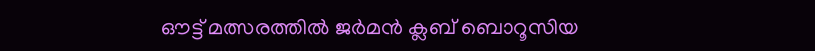ഔട്ട് മത്സരത്തിൽ ജർമൻ ക്ലബ് ബൊറൂസിയ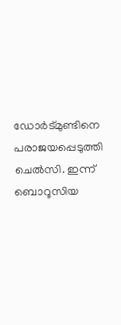ഡോർട്മുണ്ടിനെ പരാജയപ്പെടുത്തി ചെൽസി. ഇന്ന് ബൊറൂസിയ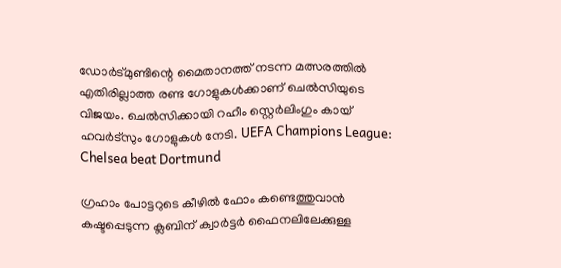ഡോർട്മുണ്ടിന്റെ മൈതാനത്ത് നടന്ന മത്സരത്തിൽ എതിരില്ലാത്ത രണ്ട ഗോളുകൾക്കാണ് ചെൽസിയുടെ വിജയം. ചെൽസിക്കായി റഹീം സ്റ്റെർലിംഗും കായ്‌ ഹവർട്സും ഗോളുകൾ നേടി. UEFA Champions League: Chelsea beat Dortmund

ഗ്രഹാം പോട്ടറുടെ കീഴിൽ ഫോം കണ്ടെത്തുവാൻ കഷ്ടപ്പെടുന്ന ക്ലബിന് ക്വാർട്ടർ ഫൈനലിലേക്കുള്ള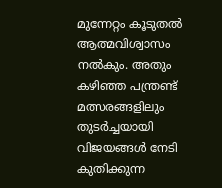മുന്നേറ്റം കൂടുതൽ ആത്മവിശ്വാസം നൽകും. അതും കഴിഞ്ഞ പന്ത്രണ്ട് മത്സരങ്ങളിലും തുടർച്ചയായി വിജയങ്ങൾ നേടി കുതിക്കുന്ന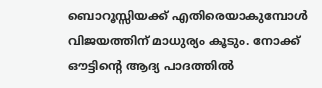ബൊറൂസ്സിയക്ക് എതിരെയാകുമ്പോൾ വിജയത്തിന് മാധുര്യം കൂടും. നോക്ക് ഔട്ടിന്റെ ആദ്യ പാദത്തിൽ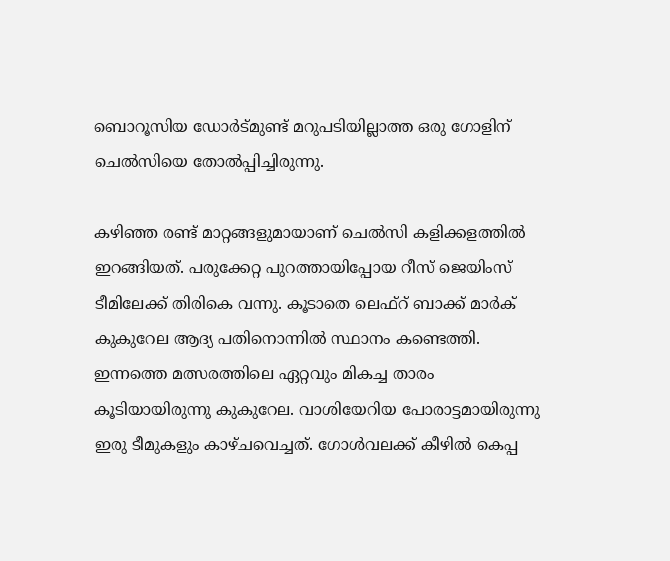ബൊറൂസിയ ഡോർട്മുണ്ട് മറുപടിയില്ലാത്ത ഒരു ഗോളിന് ചെൽസിയെ തോൽപ്പിച്ചിരുന്നു.

കഴിഞ്ഞ രണ്ട് മാറ്റങ്ങളുമായാണ് ചെൽസി കളിക്കളത്തിൽ ഇറങ്ങിയത്. പരുക്കേറ്റ പുറത്തായിപ്പോയ റീസ് ജെയിംസ് ടീമിലേക്ക് തിരികെ വന്നു. കൂടാതെ ലെഫ്റ് ബാക്ക് മാർക് കുകുറേല ആദ്യ പതിനൊന്നിൽ സ്ഥാനം കണ്ടെത്തി. ഇന്നത്തെ മത്സരത്തിലെ ഏറ്റവും മികച്ച താരം കൂടിയായിരുന്നു കുകുറേല. വാശിയേറിയ പോരാട്ടമായിരുന്നു ഇരു ടീമുകളും കാഴ്ചവെച്ചത്. ഗോൾവലക്ക് കീഴിൽ കെപ്പ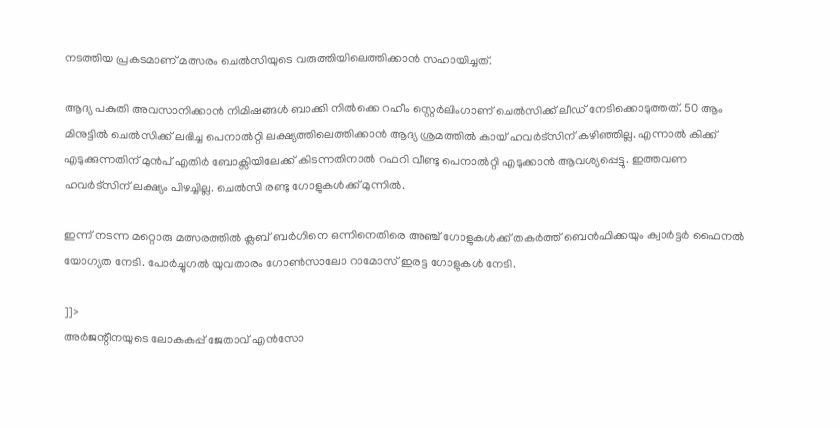നടത്തിയ പ്രകടമാണ് മത്സരം ചെൽസിയുടെ വരുത്തിയിലെത്തിക്കാൻ സഹായിച്ചത്.

ആദ്യ പകുതി അവസാനിക്കാൻ നിമിഷങ്ങൾ ബാക്കി നിൽക്കെ റഹീം സ്റ്റെർലിംഗാണ് ചെൽസിക്ക് ലീഡ് നേടിക്കൊടുത്തത്. 50 ആം മിനുട്ടിൽ ചെൽസിക്ക് ലഭിച്ച പെനാൽറ്റി ലക്ഷ്യത്തിലെത്തിക്കാൻ ആദ്യ ശ്രമത്തിൽ കായ്‌ ഹവർട്സിന് കഴിഞ്ഞില്ല. എന്നാൽ കിക്ക്‌ എടുക്കുന്നതിന് മുൻപ് എതിർ ബോക്സിയിലേക്ക് കിടന്നതിനാൽ റഫറി വീണ്ടു പെനാൽറ്റി എടുക്കാൻ ആവശ്യപ്പെട്ടു. ഇത്തവണ ഹവർട്സിന് ലക്ഷ്യം പിഴച്ചില്ല. ചെൽസി രണ്ടു ഗോളുകൾക്ക് മുന്നിൽ.

ഇന്ന് നടന്ന മറ്റൊരു മത്സരത്തിൽ ക്ലബ് ബർഗിനെ ഒന്നിനെതിരെ അഞ്ച് ഗോളുകൾക്ക് തകർത്ത് ബെൻഫിക്കയും ക്വാർട്ടർ ഫൈനൽ യോഗ്യത നേടി. പോർച്ചുഗൽ യുവതാരം ഗോൺസാലോ റാമോസ് ഇരട്ട ഗോളുകൾ നേടി.

]]>
അർജന്റീനയുടെ ലോകകപ്പ് ജേതാവ് എൻസോ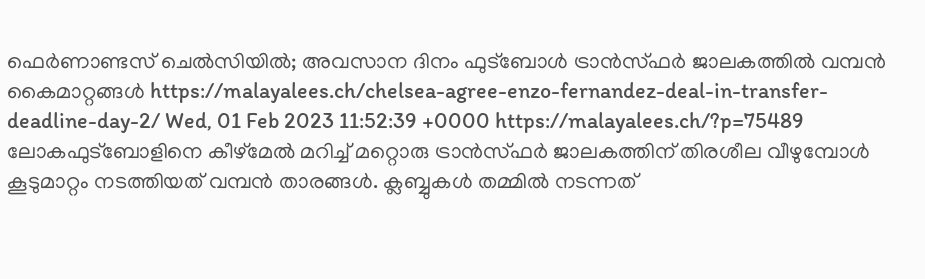ഫെർണാണ്ടസ് ചെൽസിയിൽ; അവസാന ദിനം ഫുട്ബോൾ ട്രാൻസ്ഫർ ജാലകത്തിൽ വമ്പൻ കൈമാറ്റങ്ങൾ https://malayalees.ch/chelsea-agree-enzo-fernandez-deal-in-transfer-deadline-day-2/ Wed, 01 Feb 2023 11:52:39 +0000 https://malayalees.ch/?p=75489 ലോകഫുട്ബോളിനെ കീഴ്മേൽ മറിച്ച് മറ്റൊരു ട്രാൻസ്ഫർ ജാലകത്തിന് തിരശീല വീഴുമ്പോൾ കൂടുമാറ്റം നടത്തിയത് വമ്പൻ താരങ്ങൾ. ക്ലബ്ബുകൾ തമ്മിൽ നടന്നത്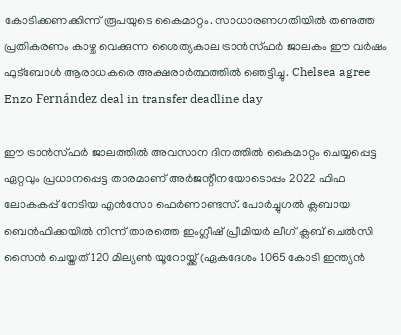കോടിക്കണക്കിന്ന് രൂപയുടെ കൈമാറ്റം. സാധാരണഗതിയിൽ തണുത്ത പ്രതികരണം കാഴ്ച വെക്കുന്ന ശൈത്യകാല ട്രാൻസ്ഫർ ജാലകം ഈ വർഷം ഫുട്ബോൾ ആരാധകരെ അക്ഷരാർത്ഥത്തിൽ ഞെട്ടിച്ചു. Chelsea agree Enzo Fernández deal in transfer deadline day

ഈ ട്രാൻസ്ഫർ ജാലത്തിൽ അവസാന ദിനത്തിൽ കൈമാറ്റം ചെയ്യപ്പെട്ട ഏറ്റവും പ്രധാനപ്പെട്ട താരമാണ് അർജന്റീനയോടൊപ്പം 2022 ഫിഫ ലോകകപ്പ് നേടിയ എൻസോ ഫെർണാണ്ടസ്. പോർച്ചുഗൽ ക്ലബായ ബെൻഫിക്കയിൽ നിന്ന് താരത്തെ ഇംഗ്ലീഷ് പ്രീമിയർ ലീഗ് ക്ലബ് ചെൽസി സൈൻ ചെയ്തത് 120 മില്യൺ യൂറോയ്ക്ക് (ഏകദേശം 1065 കോടി ഇന്ത്യൻ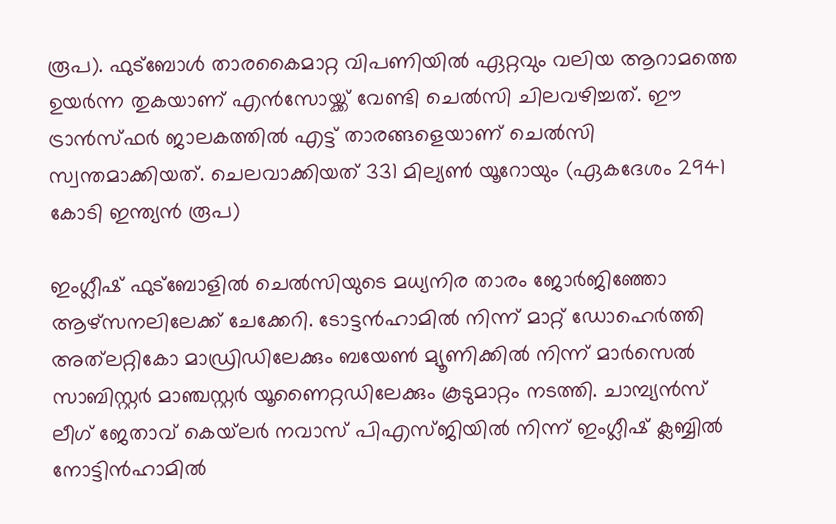രൂപ). ഫുട്ബോൾ താരകൈമാറ്റ വിപണിയിൽ ഏറ്റവും വലിയ ആറാമത്തെ ഉയർന്ന തുകയാണ് എൻസോയ്ക്ക് വേണ്ടി ചെൽസി ചിലവഴിച്ചത്. ഈ ട്രാൻസ്ഫർ ജാലകത്തിൽ എട്ട് താരങ്ങളെയാണ് ചെൽസി സ്വന്തമാക്കിയത്. ചെലവാക്കിയത് 331 മില്യൺ യൂറോയും (ഏകദേശം 2941 കോടി ഇന്ത്യൻ രൂപ)

ഇംഗ്ലീഷ് ഫുട്ബോളിൽ ചെൽസിയുടെ മധ്യനിര താരം ജോർജിഞ്ഞോ ആഴ്സനലിലേക്ക് ചേക്കേറി. ടോട്ടൻഹാമിൽ നിന്ന് മാറ്റ് ഡോഹെർത്തി അത്‌ലറ്റികോ മാഡ്രിഡിലേക്കും ബയേൺ മ്യൂണിക്കിൽ നിന്ന് മാർസെൽ സാബിസ്റ്റർ മാഞ്ചസ്റ്റർ യൂണൈറ്റഡിലേക്കും കൂടുമാറ്റം നടത്തി. ചാമ്പ്യൻസ് ലീഗ് ജേതാവ് കെയ്‌ലർ നവാസ് പിഎസ്ജിയിൽ നിന്ന് ഇംഗ്ലീഷ് ക്ലബ്ബിൽ നോട്ടിൻഹാമിൽ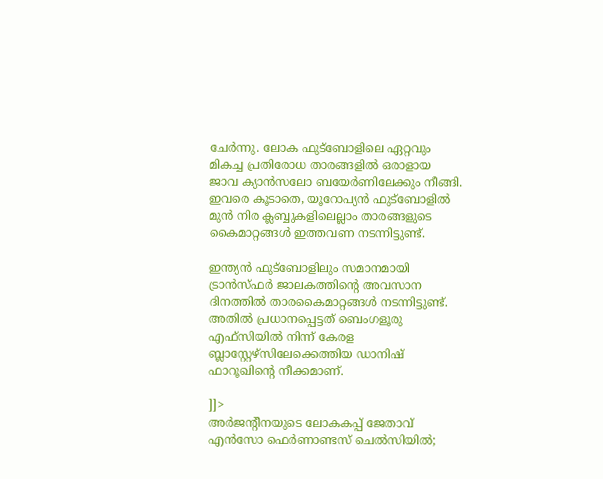ചേർന്നു. ലോക ഫുട്ബോളിലെ ഏറ്റവും മികച്ച പ്രതിരോധ താരങ്ങളിൽ ഒരാളായ ജാവ ക്യാൻസലോ ബയേർണിലേക്കും നീങ്ങി. ഇവരെ കൂടാതെ, യൂറോപ്യൻ ഫുട്ബോളിൽ മുൻ നിര ക്ലബ്ബുകളിലെല്ലാം താരങ്ങളുടെ കൈമാറ്റങ്ങൾ ഇത്തവണ നടന്നിട്ടുണ്ട്.

ഇന്ത്യൻ ഫുട്ബോളിലും സമാനമായി ട്രാൻസ്ഫർ ജാലകത്തിന്റെ അവസാന ദിനത്തിൽ താരകൈമാറ്റങ്ങൾ നടന്നിട്ടുണ്ട്. അതിൽ പ്രധാനപ്പെട്ടത് ബെംഗളൂരു എഫ്‌സിയിൽ നിന്ന് കേരള ബ്ലാസ്റ്റേഴ്സിലേക്കെത്തിയ ഡാനിഷ് ഫാറൂഖിന്റെ നീക്കമാണ്.

]]>
അർജന്റീനയുടെ ലോകകപ്പ് ജേതാവ് എൻസോ ഫെർണാണ്ടസ് ചെൽസിയിൽ;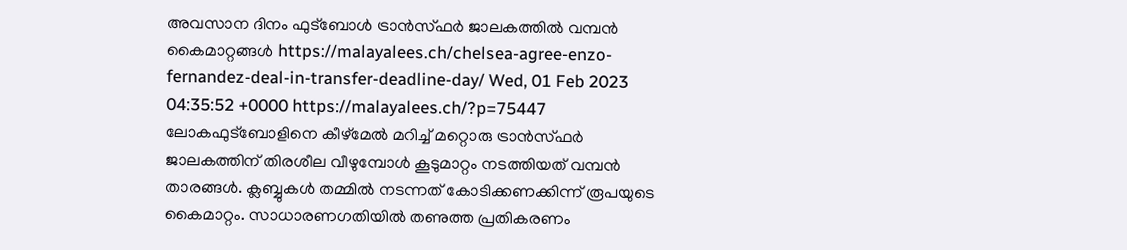അവസാന ദിനം ഫുട്ബോൾ ട്രാൻസ്ഫർ ജാലകത്തിൽ വമ്പൻ കൈമാറ്റങ്ങൾ https://malayalees.ch/chelsea-agree-enzo-fernandez-deal-in-transfer-deadline-day/ Wed, 01 Feb 2023 04:35:52 +0000 https://malayalees.ch/?p=75447 ലോകഫുട്ബോളിനെ കീഴ്മേൽ മറിച്ച് മറ്റൊരു ട്രാൻസ്ഫർ ജാലകത്തിന് തിരശീല വീഴുമ്പോൾ കൂടുമാറ്റം നടത്തിയത് വമ്പൻ താരങ്ങൾ. ക്ലബ്ബുകൾ തമ്മിൽ നടന്നത് കോടിക്കണക്കിന്ന് രൂപയുടെ കൈമാറ്റം. സാധാരണഗതിയിൽ തണുത്ത പ്രതികരണം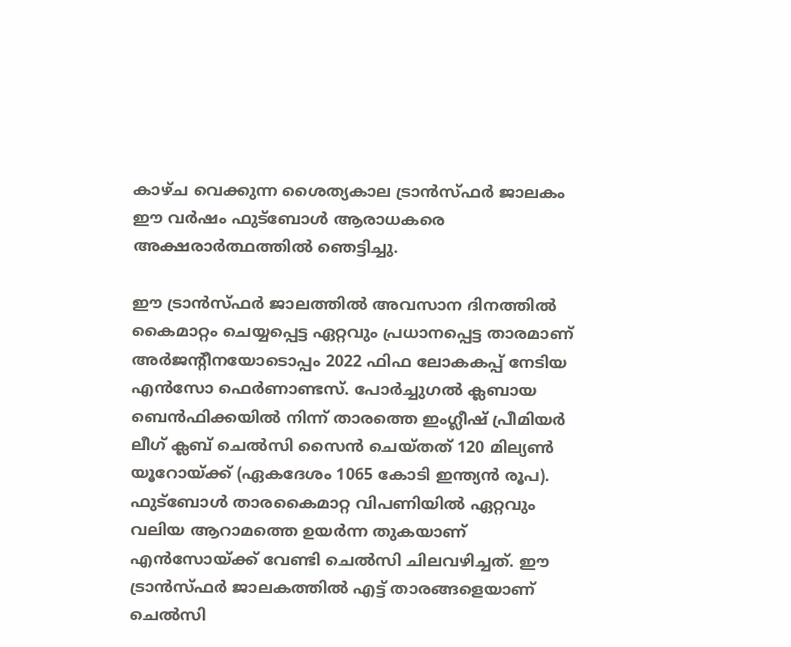കാഴ്ച വെക്കുന്ന ശൈത്യകാല ട്രാൻസ്ഫർ ജാലകം ഈ വർഷം ഫുട്ബോൾ ആരാധകരെ അക്ഷരാർത്ഥത്തിൽ ഞെട്ടിച്ചു.

ഈ ട്രാൻസ്ഫർ ജാലത്തിൽ അവസാന ദിനത്തിൽ കൈമാറ്റം ചെയ്യപ്പെട്ട ഏറ്റവും പ്രധാനപ്പെട്ട താരമാണ് അർജന്റീനയോടൊപ്പം 2022 ഫിഫ ലോകകപ്പ് നേടിയ എൻസോ ഫെർണാണ്ടസ്. പോർച്ചുഗൽ ക്ലബായ ബെൻഫിക്കയിൽ നിന്ന് താരത്തെ ഇംഗ്ലീഷ് പ്രീമിയർ ലീഗ് ക്ലബ് ചെൽസി സൈൻ ചെയ്തത് 120 മില്യൺ യൂറോയ്ക്ക് (ഏകദേശം 1065 കോടി ഇന്ത്യൻ രൂപ). ഫുട്ബോൾ താരകൈമാറ്റ വിപണിയിൽ ഏറ്റവും വലിയ ആറാമത്തെ ഉയർന്ന തുകയാണ് എൻസോയ്ക്ക് വേണ്ടി ചെൽസി ചിലവഴിച്ചത്. ഈ ട്രാൻസ്ഫർ ജാലകത്തിൽ എട്ട് താരങ്ങളെയാണ് ചെൽസി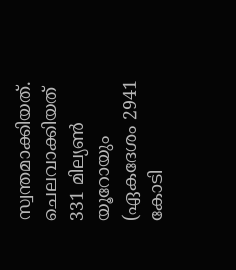സ്വന്തമാക്കിയത്. ചെലവാക്കിയത് 331 മില്യൺ യൂറോയും (ഏകദേശം 2941 കോടി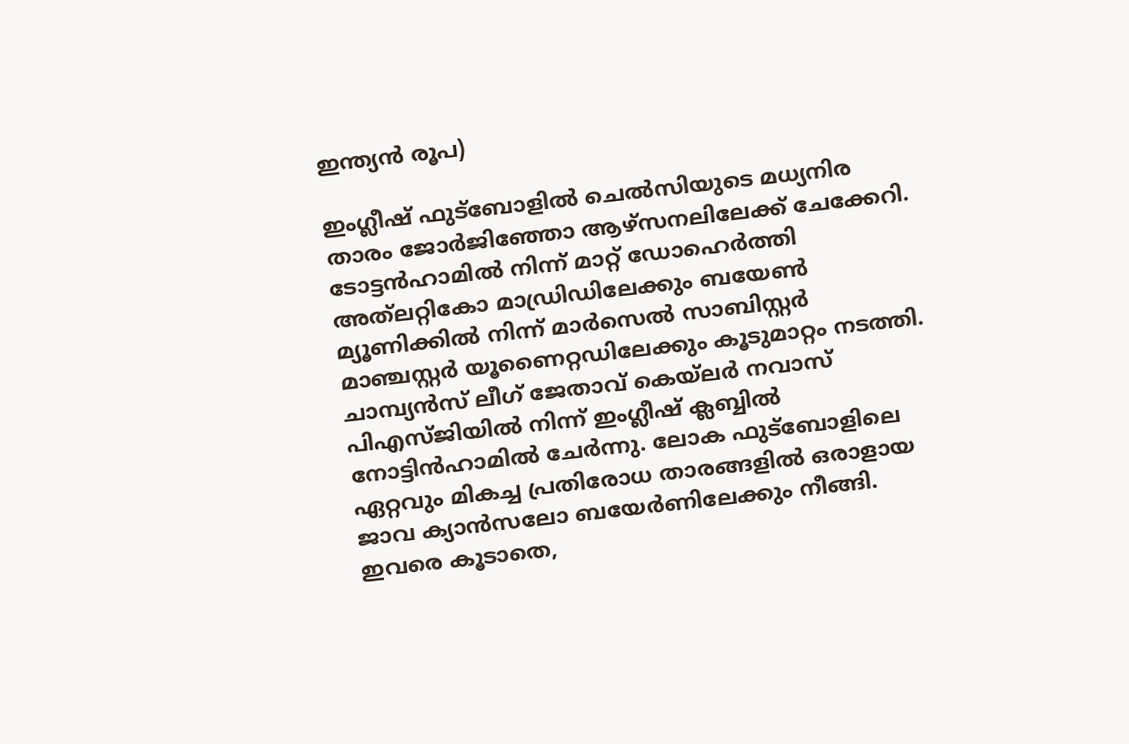ഇന്ത്യൻ രൂപ)

ഇംഗ്ലീഷ് ഫുട്ബോളിൽ ചെൽസിയുടെ മധ്യനിര താരം ജോർജിഞ്ഞോ ആഴ്സനലിലേക്ക് ചേക്കേറി. ടോട്ടൻഹാമിൽ നിന്ന് മാറ്റ് ഡോഹെർത്തി അത്‌ലറ്റികോ മാഡ്രിഡിലേക്കും ബയേൺ മ്യൂണിക്കിൽ നിന്ന് മാർസെൽ സാബിസ്റ്റർ മാഞ്ചസ്റ്റർ യൂണൈറ്റഡിലേക്കും കൂടുമാറ്റം നടത്തി. ചാമ്പ്യൻസ് ലീഗ് ജേതാവ് കെയ്‌ലർ നവാസ് പിഎസ്ജിയിൽ നിന്ന് ഇംഗ്ലീഷ് ക്ലബ്ബിൽ നോട്ടിൻഹാമിൽ ചേർന്നു. ലോക ഫുട്ബോളിലെ ഏറ്റവും മികച്ച പ്രതിരോധ താരങ്ങളിൽ ഒരാളായ ജാവ ക്യാൻസലോ ബയേർണിലേക്കും നീങ്ങി. ഇവരെ കൂടാതെ,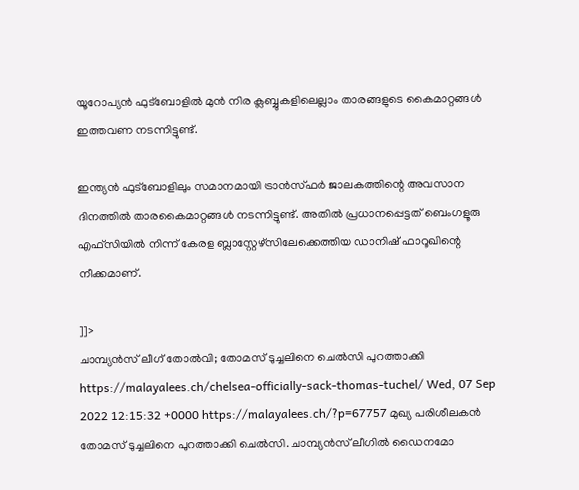യൂറോപ്യൻ ഫുട്ബോളിൽ മുൻ നിര ക്ലബ്ബുകളിലെല്ലാം താരങ്ങളുടെ കൈമാറ്റങ്ങൾ ഇത്തവണ നടന്നിട്ടുണ്ട്.

ഇന്ത്യൻ ഫുട്ബോളിലും സമാനമായി ട്രാൻസ്ഫർ ജാലകത്തിന്റെ അവസാന ദിനത്തിൽ താരകൈമാറ്റങ്ങൾ നടന്നിട്ടുണ്ട്. അതിൽ പ്രധാനപ്പെട്ടത് ബെംഗളൂരു എഫ്‌സിയിൽ നിന്ന് കേരള ബ്ലാസ്റ്റേഴ്സിലേക്കെത്തിയ ഡാനിഷ് ഫാറൂഖിന്റെ നീക്കമാണ്.

]]>
ചാമ്പ്യൻസ് ലീഗ് തോൽവി; തോമസ് ടുച്ചലിനെ ചെൽസി പുറത്താക്കി https://malayalees.ch/chelsea-officially-sack-thomas-tuchel/ Wed, 07 Sep 2022 12:15:32 +0000 https://malayalees.ch/?p=67757 മുഖ്യ പരിശീലകൻ തോമസ് ടുച്ചലിനെ പുറത്താക്കി ചെൽസി. ചാമ്പ്യൻസ് ലീഗിൽ ഡൈനമോ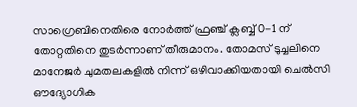സാഗ്രെബിനെതിരെ നോർത്ത് ഫ്രഞ്ച് ക്ലബ്ബ് 0-1 ന് തോറ്റതിനെ തുടർന്നാണ് തീരുമാനം. തോമസ് ടുച്ചലിനെ മാനേജർ ചുമതലകളിൽ നിന്ന് ഒഴിവാക്കിയതായി ചെൽസി ഔദ്യോഗിക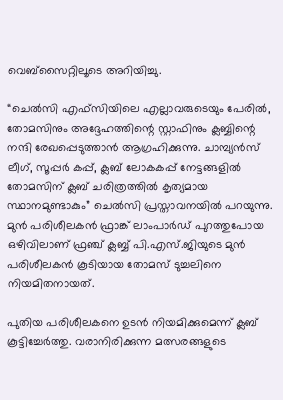വെബ്‌സൈറ്റിലൂടെ അറിയിച്ചു.

“ചെൽസി എഫ്‌സിയിലെ എല്ലാവരുടെയും പേരിൽ, തോമസിനും അദ്ദേഹത്തിന്റെ സ്റ്റാഫിനും ക്ലബ്ബിന്റെ നന്ദി രേഖപ്പെടുത്താൻ ആഗ്രഹിക്കുന്നു. ചാമ്പ്യൻസ് ലീഗ്, സൂപ്പർ കപ്പ്, ക്ലബ് ലോകകപ്പ് നേട്ടങ്ങളിൽ തോമസിന് ക്ലബ് ചരിത്രത്തിൽ കൃത്യമായ സ്ഥാനമുണ്ടാകും” ചെൽസി പ്രസ്താവനയിൽ പറയുന്നു. മുന്‍ പരിശീലകന്‍ ഫ്രാങ്ക് ലാംപാര്‍ഡ് പുറത്തുപോയ ഒഴിവിലാണ് ഫ്രഞ്ച് ക്ലബ്ബ് പി.എസ്.ജിയുടെ മുന്‍ പരിശീലകന്‍ കൂടിയായ തോമസ് ടുച്ചലിനെ നിയമിതനായത്.

പുതിയ പരിശീലകനെ ഉടൻ നിയമിക്കുമെന്ന് ക്ലബ് കൂട്ടിച്ചേർത്തു. വരാനിരിക്കുന്ന മത്സരങ്ങളുടെ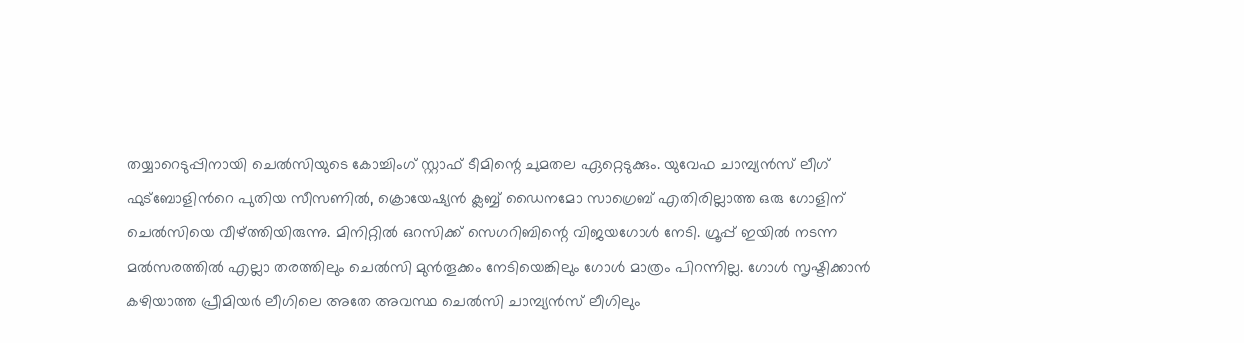തയ്യാറെടുപ്പിനായി ചെൽസിയുടെ കോച്ചിംഗ് സ്റ്റാഫ് ടീമിന്റെ ചുമതല ഏറ്റെടുക്കും. യുവേഫ ചാമ്പ്യന്‍സ് ലീഗ് ഫുട്‌ബോളിന്‍റെ പുതിയ സീസണില്‍, ക്രൊയേഷ്യന്‍ ക്ലബ്ബ് ഡൈനമോ സാഗ്രെബ് എതിരില്ലാത്ത ഒരു ഗോളിന് ചെല്‍സിയെ വീഴ്ത്തിയിരുന്നു. മിനിറ്റില്‍ ഒറസിക്ക് സെഗറിബിന്റെ വിജയഗോള്‍ നേടി. ഗ്രൂപ്പ് ഇയില്‍ നടന്ന മല്‍സരത്തില്‍ എല്ലാ തരത്തിലും ചെല്‍സി മുന്‍തൂക്കം നേടിയെങ്കിലും ഗോള്‍ മാത്രം പിറന്നില്ല. ഗോള്‍ സൃഷ്ടിക്കാന്‍ കഴിയാത്ത പ്രീമിയര്‍ ലീഗിലെ അതേ അവസ്ഥ ചെല്‍സി ചാമ്പ്യന്‍സ് ലീഗിലും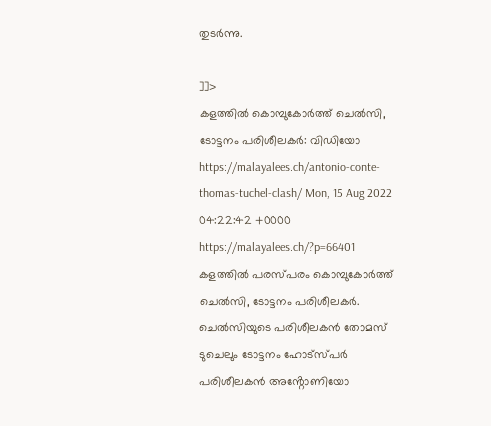തുടര്‍ന്നു.

]]>
കളത്തിൽ കൊമ്പുകോർത്ത് ചെൽസി, ടോട്ടനം പരിശീലകർ: വിഡിയോ https://malayalees.ch/antonio-conte-thomas-tuchel-clash/ Mon, 15 Aug 2022 04:22:42 +0000 https://malayalees.ch/?p=66401 കളത്തിൽ പരസ്പരം കൊമ്പുകോർത്ത് ചെൽസി, ടോട്ടനം പരിശീലകർ. ചെൽസിയുടെ പരിശീലകൻ തോമസ് ടുചെലും ടോട്ടനം ഹോട്സ്പർ പരിശീലകൻ അൻ്റോണിയോ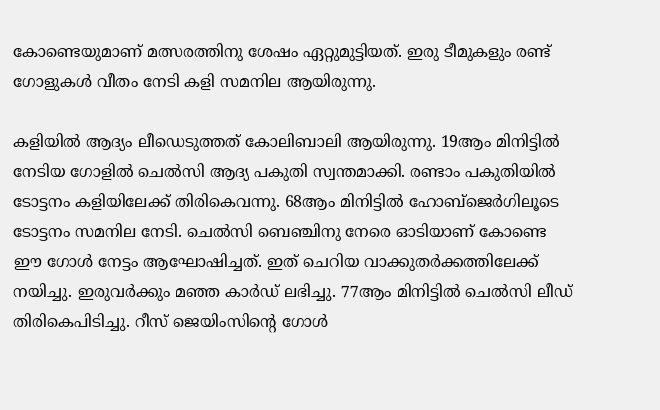കോണ്ടെയുമാണ് മത്സരത്തിനു ശേഷം ഏറ്റുമുട്ടിയത്. ഇരു ടീമുകളും രണ്ട് ഗോളുകൾ വീതം നേടി കളി സമനില ആയിരുന്നു.

കളിയിൽ ആദ്യം ലീഡെടുത്തത് കോലിബാലി ആയിരുന്നു. 19ആം മിനിട്ടിൽ നേടിയ ഗോളിൽ ചെൽസി ആദ്യ പകുതി സ്വന്തമാക്കി. രണ്ടാം പകുതിയിൽ ടോട്ടനം കളിയിലേക്ക് തിരികെവന്നു. 68ആം മിനിട്ടിൽ ഹോബ്ജെർഗിലൂടെ ടോട്ടനം സമനില നേടി. ചെൽസി ബെഞ്ചിനു നേരെ ഓടിയാണ് കോണ്ടെ ഈ ഗോൾ നേട്ടം ആഘോഷിച്ചത്. ഇത് ചെറിയ വാക്കുതർക്കത്തിലേക്ക് നയിച്ചു. ഇരുവർക്കും മഞ്ഞ കാർഡ് ലഭിച്ചു. 77ആം മിനിട്ടിൽ ചെൽസി ലീഡ് തിരികെപിടിച്ചു. റീസ് ജെയിംസിൻ്റെ ഗോൾ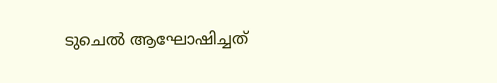ടുചെൽ ആഘോഷിച്ചത്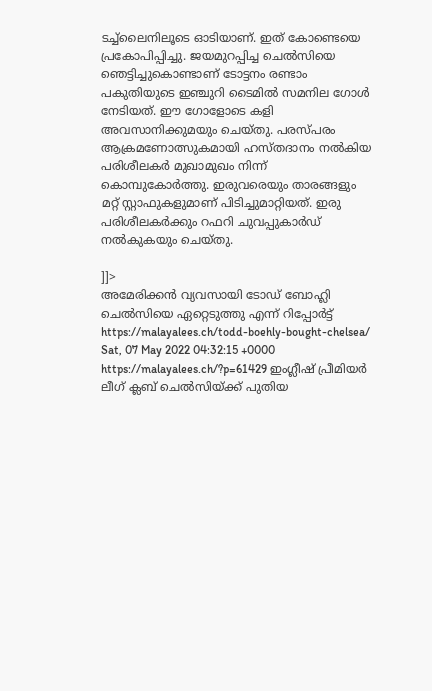ടച്ച്‌ലൈനിലൂടെ ഓടിയാണ്. ഇത് കോണ്ടെയെ പ്രകോപിപ്പിച്ചു. ജയമുറപ്പിച്ച ചെൽസിയെ ഞെട്ടിച്ചുകൊണ്ടാണ് ടോട്ടനം രണ്ടാം പകുതിയുടെ ഇഞ്ചുറി ടൈമിൽ സമനില ഗോൾ നേടിയത്. ഈ ഗോളോടെ കളി അവസാനിക്കുമയും ചെയ്തു. പരസ്പരം ആക്രമണോത്സുകമായി ഹസ്തദാനം നൽകിയ പരിശീലകർ മുഖാമുഖം നിന്ന് കൊമ്പുകോർത്തു. ഇരുവരെയും താരങ്ങളും മറ്റ് സ്റ്റാഫുകളുമാണ് പിടിച്ചുമാറ്റിയത്. ഇരു പരിശീലകർക്കും റഫറി ചുവപ്പുകാർഡ് നൽകുകയും ചെയ്തു.

]]>
അമേരിക്കൻ വ്യവസായി ടോഡ് ബോഹ്ലി ചെൽസിയെ ഏറ്റെടുത്തു എന്ന് റിപ്പോർട്ട് https://malayalees.ch/todd-boehly-bought-chelsea/ Sat, 07 May 2022 04:32:15 +0000 https://malayalees.ch/?p=61429 ഇംഗ്ലീഷ് പ്രീമിയർ ലീഗ് ക്ലബ് ചെൽസിയ്ക്ക് പുതിയ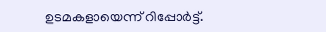ഉടമകളായെന്ന് റിപ്പോർട്ട്.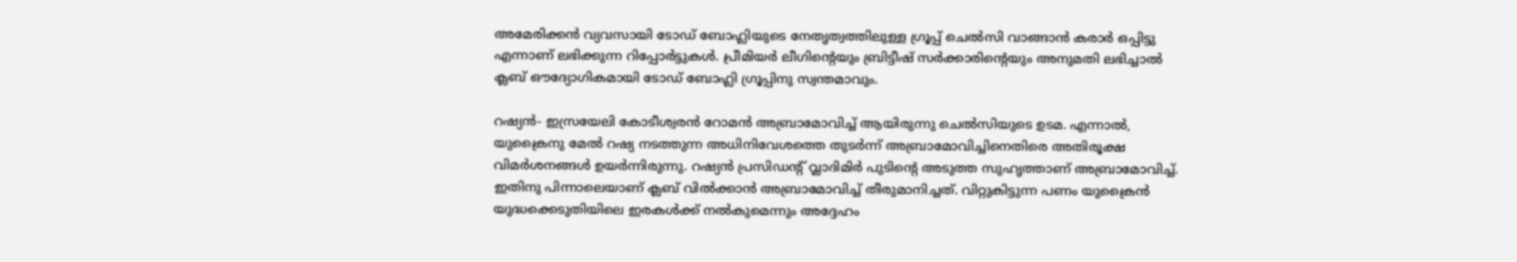അമേരിക്കൻ വ്യവസായി ടോഡ് ബോഹ്ലിയുടെ നേതൃത്വത്തിലുള്ള ഗ്രൂപ്പ് ചെൽസി വാങ്ങാൻ കരാർ ഒപ്പിട്ടു എന്നാണ് ലഭിക്കുന്ന റിപ്പോർട്ടുകൾ. പ്രീമിയർ ലീഗിൻ്റെയും ബ്രിട്ടീഷ് സർക്കാരിൻ്റെയും അനുമതി ലഭിച്ചാൽ ക്ലബ് ഔദ്യോഗികമായി ടോഡ് ബോഹ്ലി ഗ്രൂപ്പിനു സ്വന്തമാവും.

റഷ്യൻ- ഇസ്രയേലി കോടീശ്വരൻ റോമൻ അബ്രാമോവിച്ച് ആയിരുന്നു ചെൽസിയുടെ ഉടമ. എന്നാൽ, യുക്രൈനു മേൽ റഷ്യ നടത്തുന്ന അധിനിവേശത്തെ തുടർന്ന് അബ്രാമോവിച്ചിനെതിരെ അതിരൂക്ഷ വിമർശനങ്ങൾ ഉയർന്നിരുന്നു. റഷ്യൻ പ്രസിഡൻ്റ് വ്ലാദിമിർ പുടിൻ്റെ അടുത്ത സുഹൃത്താണ് അബ്രാമോവിച്ച്. ഇതിനു പിന്നാലെയാണ് ക്ലബ് വിൽക്കാൻ അബ്രാമോവിച്ച് തീരുമാനിച്ചത്. വിറ്റുകിട്ടുന്ന പണം യുക്രൈൻ യുദ്ധക്കെടുതിയിലെ ഇരകൾക്ക് നൽകുമെന്നും അദ്ദേഹം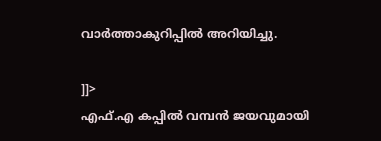വാർത്താകുറിപ്പിൽ അറിയിച്ചു.

]]>
എഫ്.എ കപ്പിൽ വമ്പൻ ജയവുമായി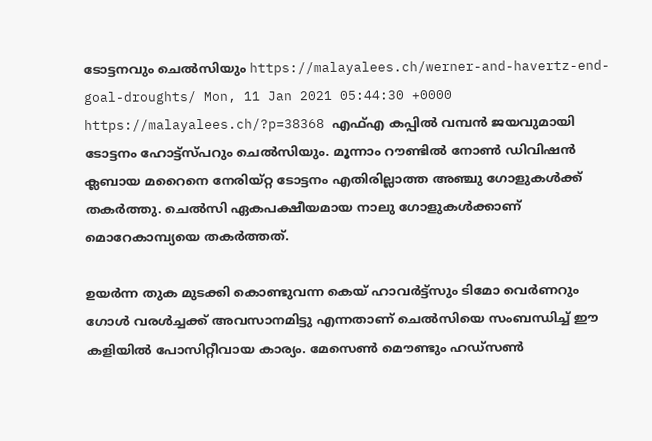ടോട്ടനവും ചെല്‍സിയും https://malayalees.ch/werner-and-havertz-end-goal-droughts/ Mon, 11 Jan 2021 05:44:30 +0000 https://malayalees.ch/?p=38368 എഫ്എ കപ്പിൽ വമ്പൻ ജയവുമായി ടോട്ടനം ഹോട്ട്സ്പറും ചെല്‍സിയും. മൂന്നാം റൗണ്ടിൽ നോൺ ഡിവിഷൻ ക്ലബായ മറൈനെ നേരിയ്റ്റ ടോട്ടനം എതിരില്ലാത്ത അഞ്ചു ഗോളുകൾക്ക് തകർത്തു. ചെല്‍സി ഏകപക്ഷീയമായ നാലു ഗോളുകള്‍ക്കാണ് മൊറേകാമ്പ്യയെ തകര്‍ത്തത്.

ഉയര്‍ന്ന തുക മുടക്കി കൊണ്ടുവന്ന കെയ് ഹാവര്‍ട്ട്സും ടിമോ വെര്‍ണറും ഗോള്‍ വരള്‍ച്ചക്ക് അവസാനമിട്ടു എന്നതാണ് ചെല്‍സിയെ സംബന്ധിച്ച് ഈ കളിയില്‍ പോസിറ്റീവായ കാര്യം. മേസെണ്‍ മൌണ്ടും ഹഡ്സണ്‍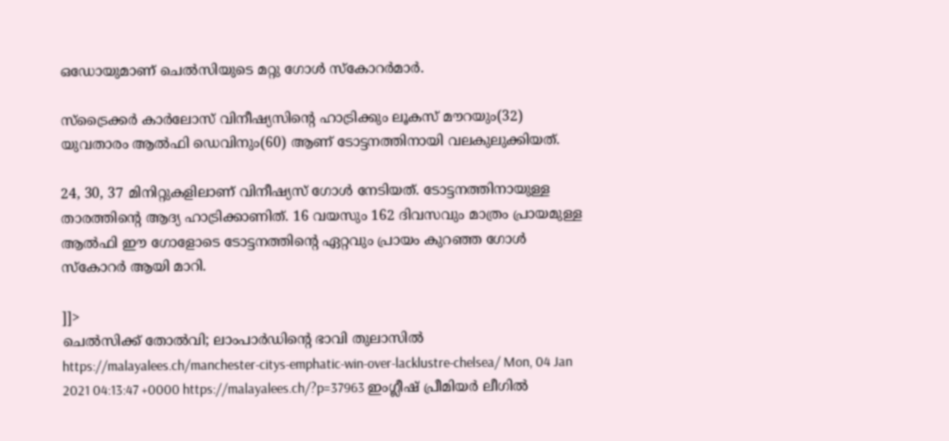ഒഡോയുമാണ് ചെല്‍സിയുടെ മറ്റു ഗോള്‍ സ്കോറര്‍മാര്‍.

സ്ട്രൈക്കർ കാർലോസ് വിനീഷ്യസിന്‍റെ ഹാട്രിക്കും ലൂകസ് മൗറയും(32) യുവതാരം ആൽഫി ഡെവിനും(60) ആണ് ടോട്ടനത്തിനായി വലകുലുക്കിയത്.

24, 30, 37 മിനിറ്റുകളിലാണ് വിനീഷ്യസ് ഗോൾ നേടിയത്. ടോട്ടനത്തിനായുള്ള താരത്തിന്‍റെ ആദ്യ ഹാട്രിക്കാണിത്. 16 വയസും 162 ദിവസവും മാത്രം പ്രായമുള്ള ആൽഫി ഈ ഗോളോടെ ടോട്ടനത്തിന്‍റെ ഏറ്റവും പ്രായം കുറഞ്ഞ ഗോൾ സ്കോറർ ആയി മാറി.

]]>
ചെല്‍സിക്ക് തോല്‍വി; ലാംപാര്‍ഡിന്റെ ഭാവി തുലാസില്‍ https://malayalees.ch/manchester-citys-emphatic-win-over-lacklustre-chelsea/ Mon, 04 Jan 2021 04:13:47 +0000 https://malayalees.ch/?p=37963 ഇംഗ്ലീഷ് പ്രീമിയര്‍ ലീഗില്‍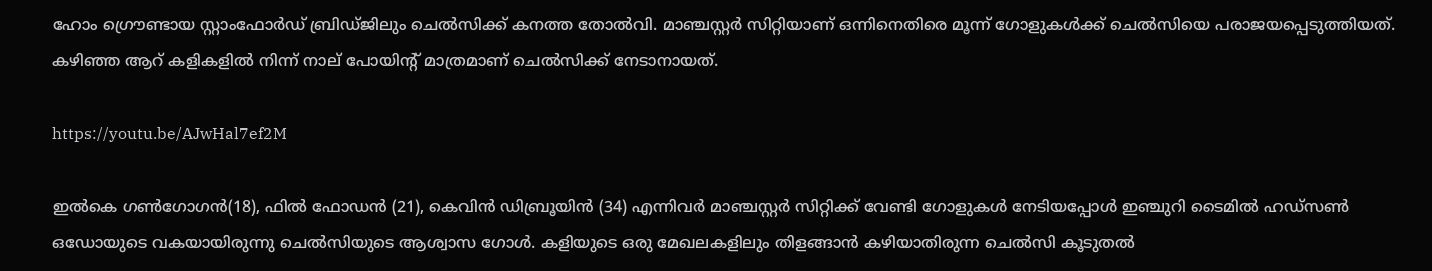ഹോം ഗ്രൌണ്ടായ സ്റ്റാംഫോര്‍ഡ് ബ്രിഡ്ജിലും ചെല്‍സിക്ക് കനത്ത തോല്‍വി. മാഞ്ചസ്റ്റര്‍ സിറ്റിയാണ് ഒന്നിനെതിരെ മൂന്ന് ഗോളുകള്‍ക്ക് ചെല്‍സിയെ പരാജയപ്പെടുത്തിയത്. കഴിഞ്ഞ ആറ് കളികളില്‍ നിന്ന് നാല് പോയിന്റ് മാത്രമാണ് ചെല്‍സിക്ക് നേടാനായത്.

https://youtu.be/AJwHal7ef2M

ഇല്‍കെ ഗണ്‍ഗോഗന്‍(18), ഫില്‍ ഫോഡന്‍ (21), കെവിന്‍ ഡിബ്രൂയിന്‍ (34) എന്നിവര്‍ മാഞ്ചസ്റ്റര്‍ സിറ്റിക്ക് വേണ്ടി ഗോളുകള്‍ നേടിയപ്പോള്‍ ഇഞ്ചുറി ടൈമില്‍ ഹഡ്സണ്‍ ഒഡോയുടെ വകയായിരുന്നു ചെല്‍സിയുടെ ആശ്വാസ ഗോള്‍. കളിയുടെ ഒരു മേഖലകളിലും തിളങ്ങാന്‍ കഴിയാതിരുന്ന ചെല്‍സി കൂടുതല്‍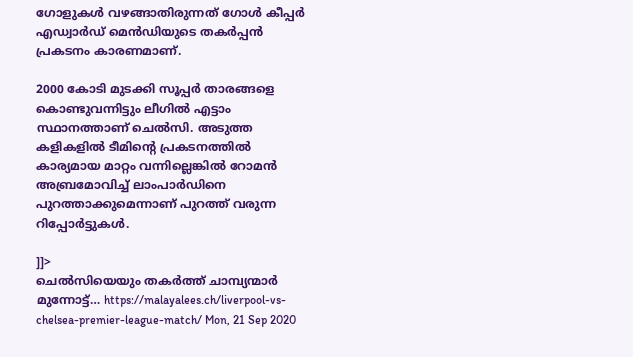ഗോളുകള്‍ വഴങ്ങാതിരുന്നത് ഗോള്‍ കീപ്പര്‍ എഡ്വാര്‍ഡ് മെന്‍ഡിയുടെ തകര്‍പ്പന്‍ പ്രകടനം കാരണമാണ്.

2000 കോടി മുടക്കി സൂപ്പര്‍ താരങ്ങളെ കൊണ്ടുവന്നിട്ടും ലീഗില്‍ എട്ടാം സ്ഥാനത്താണ് ചെല്‍സി. അടുത്ത കളികളില്‍ ടീമിന്റെ പ്രകടനത്തില്‍ കാര്യമായ മാറ്റം വന്നില്ലെങ്കില്‍ റോമന്‍ അബ്രമോവിച്ച് ലാംപാര്‍ഡിനെ പുറത്താക്കുമെന്നാണ് പുറത്ത് വരുന്ന റിപ്പോര്‍ട്ടുകള്‍.

]]>
ചെല്‍സിയെയും തകര്‍ത്ത് ചാമ്പ്യന്മാര്‍ മുന്നോട്ട്… https://malayalees.ch/liverpool-vs-chelsea-premier-league-match/ Mon, 21 Sep 2020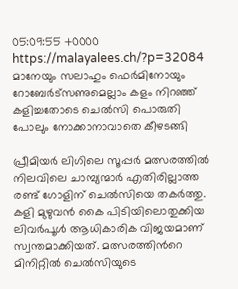05:09:55 +0000 https://malayalees.ch/?p=32084 മാനേയും സലാഹും ഫെര്‍മിനോയും റോബേര്‍ട്സണുമെല്ലാം കളം നിറഞ്ഞ് കളിച്ചതോടെ ചെല്‍സി പൊരുതി പോലും നോക്കാനാവാതെ കീഴടങ്ങി

പ്രീമിയര്‍ ലിഗിലെ സൂപ്പര്‍ മത്സരത്തില്‍ നിലവിലെ ചാമ്പ്യന്മാര്‍ എതിരില്ലാത്ത രണ്ട് ഗോളിന് ചെല്‍സിയെ തകര്‍ത്തു. കളി മുഴുവന്‍ കൈ പിടിയിലൊതുക്കിയ ലിവര്‍പൂള്‍ ആധികാരിക വിജയമാണ് സ്വന്തമാക്കിയത്. മത്സരത്തിന്‍റെ മിനിറ്റില്‍ ചെല്‍സിയുടെ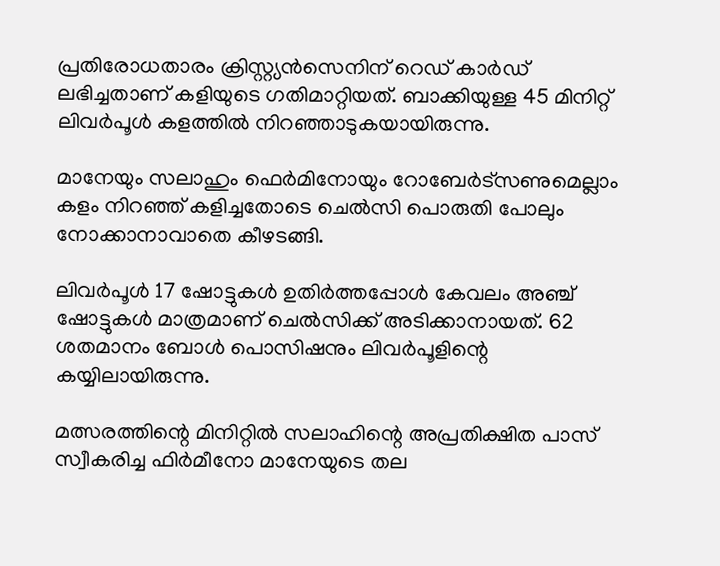പ്രതിരോധതാരം ക്രിസ്റ്റ്യന്‍സെനിന് റെഡ് കാര്‍ഡ് ലഭിച്ചതാണ് കളിയുടെ ഗതിമാറ്റിയത്. ബാക്കിയുള്ള 45 മിനിറ്റ് ലിവര്‍പൂള്‍ കളത്തില്‍ നിറഞ്ഞാടുകയായിരുന്നു.

മാനേയും സലാഹും ഫെര്‍മിനോയും റോബേര്‍ട്സണുമെല്ലാം കളം നിറഞ്ഞ് കളിച്ചതോടെ ചെല്‍സി പൊരുതി പോലും നോക്കാനാവാതെ കീഴടങ്ങി.

ലിവര്‍പൂള്‍ 17 ഷോട്ടുകള്‍ ഉതിര്‍ത്തപ്പോള്‍ കേവലം അഞ്ച് ഷോട്ടുകള്‍ മാത്രമാണ് ചെല്‍സിക്ക് അടിക്കാനായത്. 62 ശതമാനം ബോള്‍ പൊസിഷനും ലിവര്‍പൂളിന്റെ കയ്യിലായിരുന്നു.

മത്സരത്തിന്റെ മിനിറ്റില്‍ സലാഹിന്റെ അപ്രതിക്ഷിത പാസ് സ്വീകരിച്ച ഫിര്‍മീനോ മാനേയുടെ തല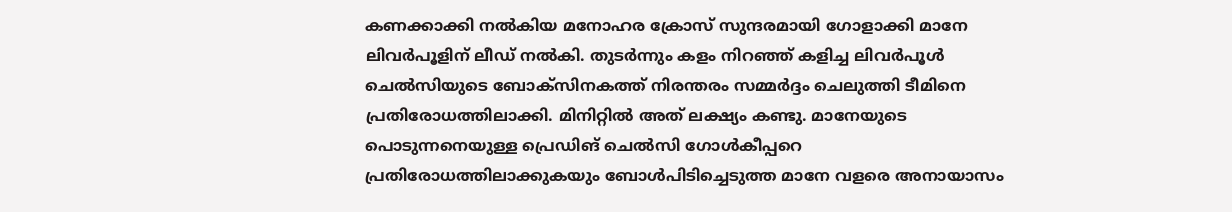കണക്കാക്കി നല്‍കിയ മനോഹര ക്രോസ് സുന്ദരമായി ഗോളാക്കി മാനേ ലിവര്‍പൂളിന് ലീഡ് നല്‍കി. തുടര്‍ന്നും കളം നിറഞ്ഞ് കളിച്ച ലിവര്‍പൂള്‍ ചെല്‍സിയുടെ ബോക്സിനകത്ത് നിരന്തരം സമ്മര്‍ദ്ദം ചെലുത്തി ടീമിനെ പ്രതിരോധത്തിലാക്കി. മിനിറ്റില്‍ അത് ലക്ഷ്യം കണ്ടു. മാനേയുടെ പൊടുന്നനെയുള്ള പ്രെഡിങ് ചെല്‍സി ഗോള്‍കീപ്പറെ പ്രതിരോധത്തിലാക്കുകയും ബോള്‍പിടിച്ചെടുത്ത മാനേ വളരെ അനായാസം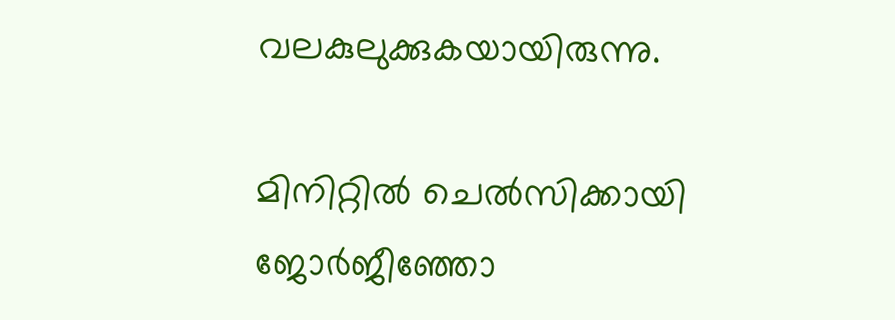വലകുലുക്കുകയായിരുന്നു.

മിനിറ്റില്‍ ചെല്‍സിക്കായി ജോര്‍ജീഞ്ഞോ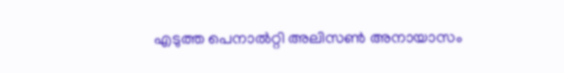എടുത്ത പെനാല്‍റ്റി അലിസണ്‍ അനായാസം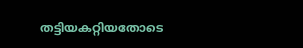തട്ടിയകറ്റിയതോടെ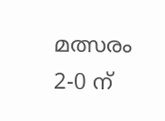മത്സരം 2-0 ന്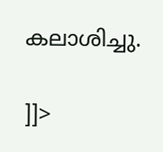കലാശിച്ചു.

]]>